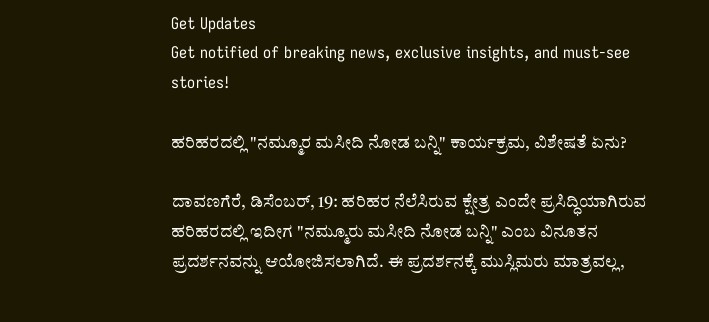Get Updates
Get notified of breaking news, exclusive insights, and must-see stories!

ಹರಿಹರದಲ್ಲಿ "ನಮ್ಮೂರ ಮಸೀದಿ ನೋಡ ಬನ್ನಿ" ಕಾರ್ಯಕ್ರಮ, ವಿಶೇಷತೆ ಏನು?

ದಾವಣಗೆರೆ, ಡಿಸೆಂಬರ್‌, 19: ಹರಿಹರ ನೆಲೆಸಿರುವ ಕ್ಷೇತ್ರ ಎಂದೇ ಪ್ರಸಿದ್ಧಿಯಾಗಿರುವ ಹರಿಹರದಲ್ಲಿ ಇದೀಗ "ನಮ್ಮೂರು ಮಸೀದಿ ನೋಡ ಬನ್ನಿ" ಎಂಬ ವಿನೂತನ ಪ್ರದರ್ಶನವನ್ನು ಆಯೋಜಿಸಲಾಗಿದೆ. ಈ ಪ್ರದರ್ಶನಕ್ಕೆ ಮುಸ್ಲಿಮರು ಮಾತ್ರವಲ್ಲ,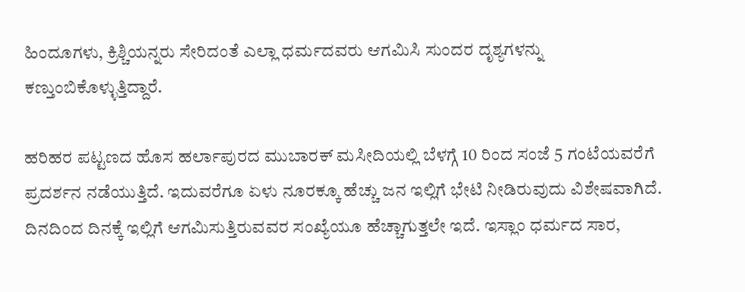ಹಿಂದೂಗಳು, ಕ್ರಿಶ್ಚಿಯನ್ನರು ಸೇರಿದಂತೆ ಎಲ್ಲಾ ಧರ್ಮದವರು ಆಗಮಿಸಿ ಸುಂದರ ದೃಶ್ಯಗಳನ್ನು ಕಣ್ತುಂಬಿಕೊಳ್ಳುತ್ತಿದ್ದಾರೆ.

ಹರಿಹರ ಪಟ್ಟಣದ ಹೊಸ ಹರ್ಲಾಪುರದ ಮುಬಾರಕ್ ಮಸೀದಿಯಲ್ಲಿ ಬೆಳಗ್ಗೆ 10 ರಿಂದ ಸಂಜೆ 5 ಗಂಟೆಯವರೆಗೆ ಪ್ರದರ್ಶನ ನಡೆಯುತ್ತಿದೆ. ಇದುವರೆಗೂ ಏಳು ನೂರಕ್ಕೂ ಹೆಚ್ಚು ಜನ ಇಲ್ಲಿಗೆ ಭೇಟಿ ನೀಡಿರುವುದು ವಿಶೇಷವಾಗಿದೆ. ದಿನದಿಂದ ದಿನಕ್ಕೆ ಇಲ್ಲಿಗೆ ಆಗಮಿಸುತ್ತಿರುವವರ ಸಂಖ್ಯೆಯೂ ಹೆಚ್ಚಾಗುತ್ತಲೇ ಇದೆ. ಇಸ್ಲಾಂ ಧರ್ಮದ ಸಾರ,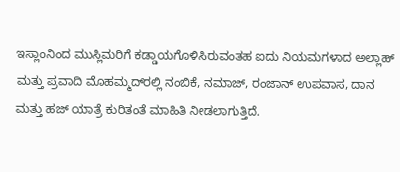ಇಸ್ಲಾಂನಿಂದ ಮುಸ್ಲಿಮರಿಗೆ ಕಡ್ಡಾಯಗೊಳಿಸಿರುವಂತಹ ಐದು ನಿಯಮಗಳಾದ ಅಲ್ಲಾಹ್ ಮತ್ತು ಪ್ರವಾದಿ ಮೊಹಮ್ಮದ್‌ರಲ್ಲಿ ನಂಬಿಕೆ, ನಮಾಜ್, ರಂಜಾನ್ ಉಪವಾಸ, ದಾನ ಮತ್ತು ಹಜ್ ಯಾತ್ರೆ ಕುರಿತಂತೆ ಮಾಹಿತಿ ನೀಡಲಾಗುತ್ತಿದೆ.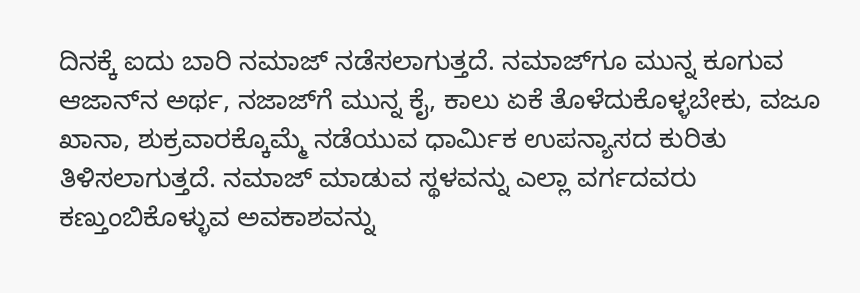ದಿನಕ್ಕೆ ಐದು ಬಾರಿ ನಮಾಜ್ ನಡೆಸಲಾಗುತ್ತದೆ. ನಮಾಜ್‌ಗೂ ಮುನ್ನ ಕೂಗುವ ಆಜಾನ್‌ನ ಅರ್ಥ, ನಜಾಜ್‌ಗೆ ಮುನ್ನ ಕೈ, ಕಾಲು ಏಕೆ ತೊಳೆದುಕೊಳ್ಳಬೇಕು, ವಜೂ ಖಾನಾ, ಶುಕ್ರವಾರಕ್ಕೊಮ್ಮೆ ನಡೆಯುವ ಧಾರ್ಮಿಕ ಉಪನ್ಯಾಸದ ಕುರಿತು ತಿಳಿಸಲಾಗುತ್ತದೆ. ನಮಾಜ್ ಮಾಡುವ ಸ್ಥಳವನ್ನು ಎಲ್ಲಾ ವರ್ಗದವರು ಕಣ್ತುಂಬಿಕೊಳ್ಳುವ ಅವಕಾಶವನ್ನು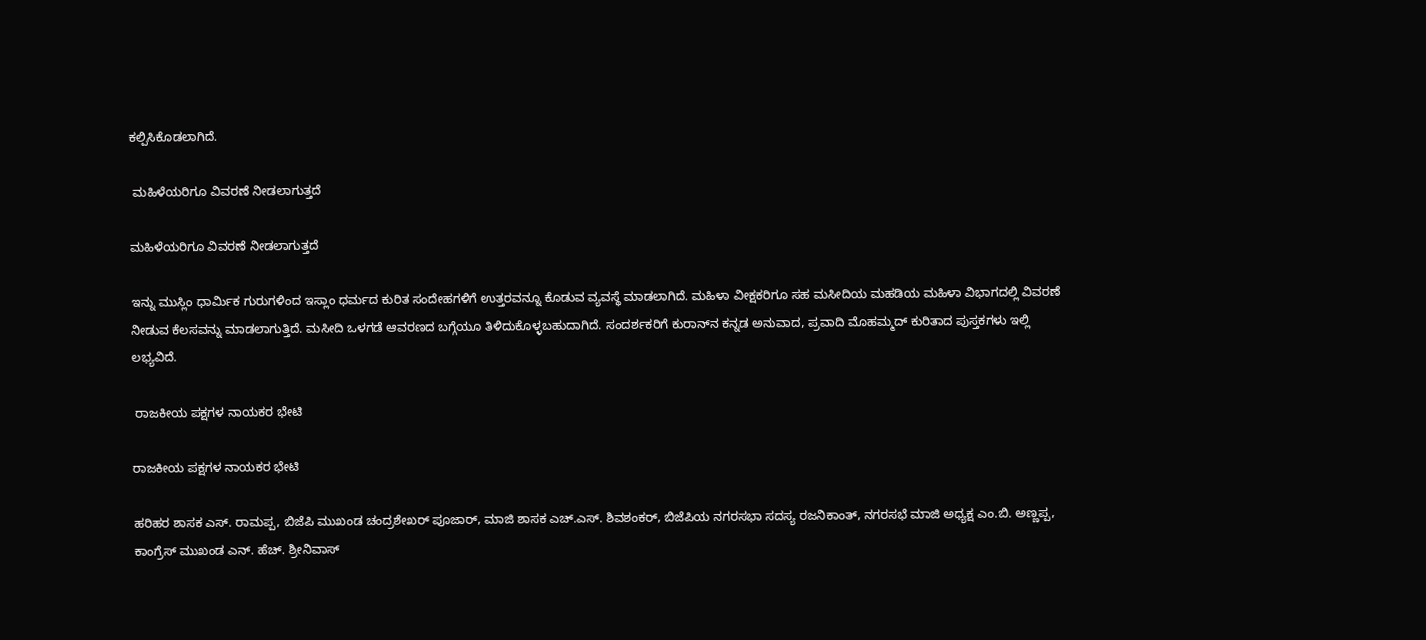ಕಲ್ಪಿಸಿಕೊಡಲಾಗಿದೆ.

 ಮಹಿಳೆಯರಿಗೂ ವಿವರಣೆ ನೀಡಲಾಗುತ್ತದೆ

ಮಹಿಳೆಯರಿಗೂ ವಿವರಣೆ ನೀಡಲಾಗುತ್ತದೆ

ಇನ್ನು ಮುಸ್ಲಿಂ ಧಾರ್ಮಿಕ ಗುರುಗಳಿಂದ ಇಸ್ಲಾಂ ಧರ್ಮದ ಕುರಿತ ಸಂದೇಹಗಳಿಗೆ ಉತ್ತರವನ್ನೂ ಕೊಡುವ ವ್ಯವಸ್ಥೆ ಮಾಡಲಾಗಿದೆ. ಮಹಿಳಾ ವೀಕ್ಷಕರಿಗೂ ಸಹ ಮಸೀದಿಯ ಮಹಡಿಯ ಮಹಿಳಾ ವಿಭಾಗದಲ್ಲಿ ವಿವರಣೆ ನೀಡುವ ಕೆಲಸವನ್ನು ಮಾಡಲಾಗುತ್ತಿದೆ. ಮಸೀದಿ ಒಳಗಡೆ ಆವರಣದ ಬಗ್ಗೆಯೂ ತಿಳಿದುಕೊಳ್ಳಬಹುದಾಗಿದೆ. ಸಂದರ್ಶಕರಿಗೆ ಕುರಾನ್‌ನ ಕನ್ನಡ ಅನುವಾದ, ಪ್ರವಾದಿ ಮೊಹಮ್ಮದ್ ಕುರಿತಾದ ಪುಸ್ತಕಗಳು ಇಲ್ಲಿ ಲಭ್ಯವಿದೆ.

 ರಾಜಕೀಯ ಪಕ್ಷಗಳ ನಾಯಕರ ಭೇಟಿ

ರಾಜಕೀಯ ಪಕ್ಷಗಳ ನಾಯಕರ ಭೇಟಿ

ಹರಿಹರ ಶಾಸಕ ಎಸ್. ರಾಮಪ್ಪ, ಬಿಜೆಪಿ ಮುಖಂಡ ಚಂದ್ರಶೇಖರ್ ಪೂಜಾರ್, ಮಾಜಿ ಶಾಸಕ ಎಚ್.ಎಸ್. ಶಿವಶಂಕರ್, ಬಿಜೆಪಿಯ ನಗರಸಭಾ ಸದಸ್ಯ ರಜನಿಕಾಂತ್, ನಗರಸಭೆ ಮಾಜಿ ಅಧ್ಯಕ್ಷ ಎಂ.ಬಿ. ಅಣ್ಣಪ್ಪ, ಕಾಂಗ್ರೆಸ್ ಮುಖಂಡ ಎನ್. ಹೆಚ್. ಶ್ರೀನಿವಾಸ್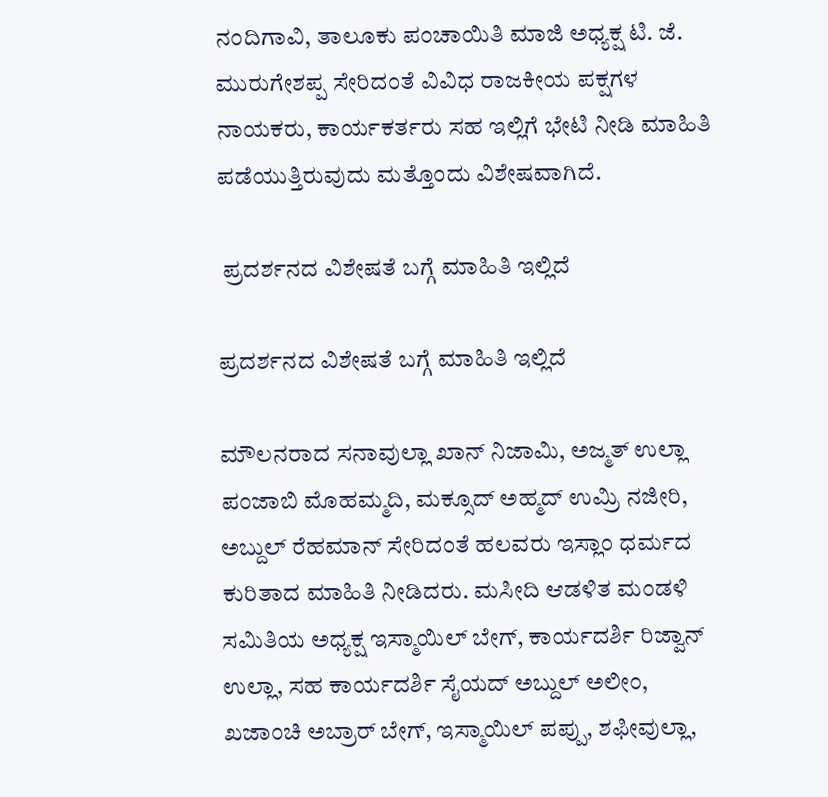ನಂದಿಗಾವಿ, ತಾಲೂಕು ಪಂಚಾಯಿತಿ ಮಾಜಿ ಅಧ್ಯಕ್ಷ ಟಿ. ಜೆ. ಮುರುಗೇಶಪ್ಪ ಸೇರಿದಂತೆ ವಿವಿಧ ರಾಜಕೀಯ ಪಕ್ಷಗಳ ನಾಯಕರು, ಕಾರ್ಯಕರ್ತರು ಸಹ ಇಲ್ಲಿಗೆ ಭೇಟಿ ನೀಡಿ ಮಾಹಿತಿ ಪಡೆಯುತ್ತಿರುವುದು ಮತ್ತೊಂದು ವಿಶೇಷವಾಗಿದೆ.

 ಪ್ರದರ್ಶನದ ವಿಶೇಷತೆ ಬಗ್ಗೆ ಮಾಹಿತಿ ಇಲ್ಲಿದೆ

ಪ್ರದರ್ಶನದ ವಿಶೇಷತೆ ಬಗ್ಗೆ ಮಾಹಿತಿ ಇಲ್ಲಿದೆ

ಮೌಲನರಾದ ಸನಾವುಲ್ಲಾ ಖಾನ್ ನಿಜಾಮಿ, ಅಜ್ಮತ್ ಉಲ್ಲಾ ಪಂಜಾಬಿ ಮೊಹಮ್ಮದಿ, ಮಕ್ಸೂದ್ ಅಹ್ಮದ್ ಉಮ್ರಿ ನಜೀರಿ, ಅಬ್ದುಲ್ ರೆಹಮಾನ್ ಸೇರಿದಂತೆ ಹಲವರು ಇಸ್ಲಾಂ ಧರ್ಮದ ಕುರಿತಾದ ಮಾಹಿತಿ ನೀಡಿದರು. ಮಸೀದಿ ಆಡಳಿತ ಮಂಡಳಿ ಸಮಿತಿಯ ಅಧ್ಯಕ್ಷ ಇಸ್ಮಾಯಿಲ್ ಬೇಗ್, ಕಾರ್ಯದರ್ಶಿ ರಿಜ್ವಾನ್ ಉಲ್ಲಾ, ಸಹ ಕಾರ್ಯದರ್ಶಿ ಸೈಯದ್ ಅಬ್ದುಲ್ ಅಲೀಂ, ಖಜಾಂಚಿ ಅಬ್ರಾರ್ ಬೇಗ್, ಇಸ್ಮಾಯಿಲ್ ಪಪ್ಪು, ಶಫೀವುಲ್ಲಾ,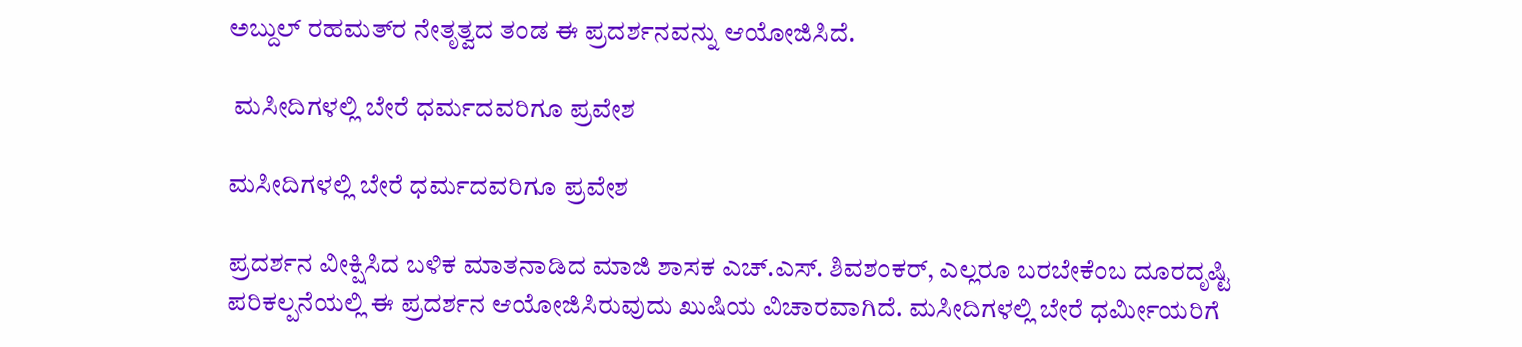ಅಬ್ದುಲ್ ರಹಮತ್‌ರ ನೇತೃತ್ವದ ತಂಡ ಈ ಪ್ರದರ್ಶನವನ್ನು ಆಯೋಜಿಸಿದೆ.

 ಮಸೀದಿಗಳಲ್ಲಿ ಬೇರೆ ಧರ್ಮದವರಿಗೂ ಪ್ರವೇಶ

ಮಸೀದಿಗಳಲ್ಲಿ ಬೇರೆ ಧರ್ಮದವರಿಗೂ ಪ್ರವೇಶ

ಪ್ರದರ್ಶನ ವೀಕ್ಷಿಸಿದ ಬಳಿಕ ಮಾತನಾಡಿದ ಮಾಜಿ ಶಾಸಕ ಎಚ್.ಎಸ್. ಶಿವಶಂಕರ್, ಎಲ್ಲರೂ ಬರಬೇಕೆಂಬ ದೂರದೃಷ್ಟಿ ಪರಿಕಲ್ಪನೆಯಲ್ಲಿ ಈ ಪ್ರದರ್ಶನ ಆಯೋಜಿಸಿರುವುದು ಖುಷಿಯ ವಿಚಾರವಾಗಿದೆ. ಮಸೀದಿಗಳಲ್ಲಿ ಬೇರೆ ಧರ್ಮೀಯರಿಗೆ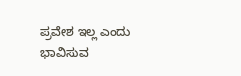ಪ್ರವೇಶ ಇಲ್ಲ ಎಂದು ಭಾವಿಸುವ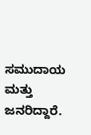ಸಮುದಾಯ ಮತ್ತು ಜನರಿದ್ದಾರೆ.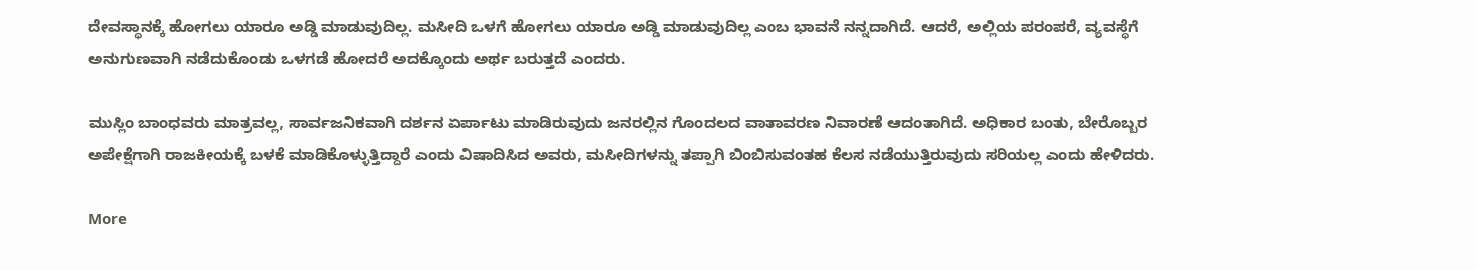ದೇವಸ್ಥಾನಕ್ಕೆ ಹೋಗಲು ಯಾರೂ ಅಡ್ಡಿ ಮಾಡುವುದಿಲ್ಲ. ಮಸೀದಿ ಒಳಗೆ ಹೋಗಲು ಯಾರೂ ಅಡ್ಡಿ ಮಾಡುವುದಿಲ್ಲ ಎಂಬ ಭಾವನೆ ನನ್ನದಾಗಿದೆ. ಆದರೆ, ಅಲ್ಲಿಯ ಪರಂಪರೆ, ವ್ಯವಸ್ಥೆಗೆ ಅನುಗುಣವಾಗಿ ನಡೆದುಕೊಂಡು ಒಳಗಡೆ ಹೋದರೆ ಅದಕ್ಕೊಂದು ಅರ್ಥ ಬರುತ್ತದೆ ಎಂದರು.

ಮುಸ್ಲಿಂ ಬಾಂಧವರು ಮಾತ್ರವಲ್ಲ, ಸಾರ್ವಜನಿಕವಾಗಿ ದರ್ಶನ ಏರ್ಪಾಟು ಮಾಡಿರುವುದು ಜನರಲ್ಲಿನ ಗೊಂದಲದ ವಾತಾವರಣ ನಿವಾರಣೆ ಆದಂತಾಗಿದೆ. ಅಧಿಕಾರ ಬಂತು, ಬೇರೊಬ್ಬರ ಅಪೇಕ್ಷೆಗಾಗಿ ರಾಜಕೀಯಕ್ಕೆ ಬಳಕೆ ಮಾಡಿಕೊಳ್ಳುತ್ತಿದ್ದಾರೆ ಎಂದು ವಿಷಾದಿಸಿದ ಅವರು, ಮಸೀದಿಗಳನ್ನು ತಪ್ಪಾಗಿ ಬಿಂಬಿಸುವಂತಹ ಕೆಲಸ ನಡೆಯುತ್ತಿರುವುದು ಸರಿಯಲ್ಲ ಎಂದು ಹೇಳಿದರು.

More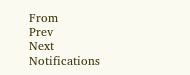From
Prev
Next
Notifications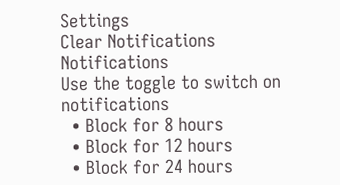Settings
Clear Notifications
Notifications
Use the toggle to switch on notifications
  • Block for 8 hours
  • Block for 12 hours
  • Block for 24 hours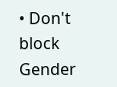• Don't block
Gender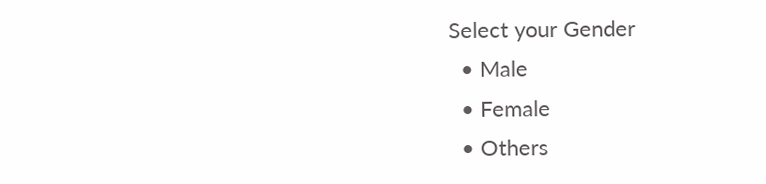Select your Gender
  • Male
  • Female
  • Others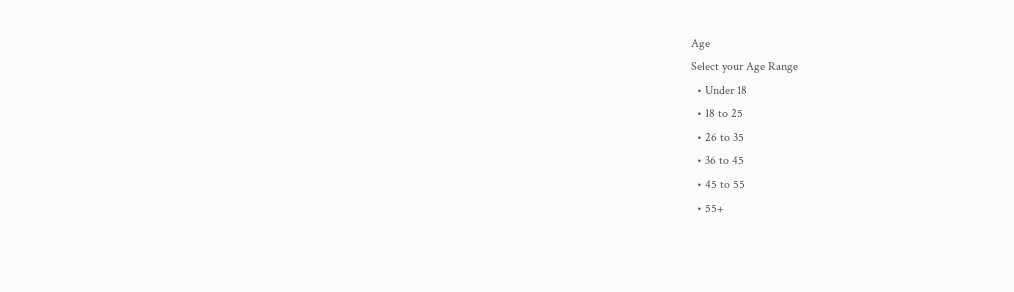Age
Select your Age Range
  • Under 18
  • 18 to 25
  • 26 to 35
  • 36 to 45
  • 45 to 55
  • 55+